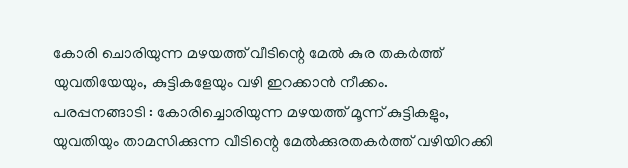കോരി ചൊരിയുന്ന മഴയത്ത് വീടിന്റെ മേൽ കുര തകർത്ത് യുവതിയേയും, കുട്ടികളേയും വഴി ഇറക്കാൻ നീക്കം.
പരപ്പനങ്ങാടി : കോരിച്ചൊരിയുന്ന മഴയത്ത് മൂന്ന് കുട്ടികളും, യുവതിയും താമസിക്കുന്ന വീടിന്റെ മേൽക്കുരതകർത്ത് വഴിയിറക്കി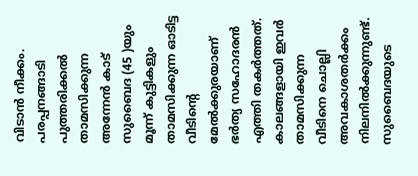വിടാൻ നീക്കം.
പരപ്പനങ്ങാടി പുത്തരിക്കൽ താമസിക്കുന്ന അന്നേൻ കാട് സുബൈദ (45 )യും മൂന്ന് കുട്ടികളും താമസിക്കുന്ന ഓടിട്ട വീടിന്റെ മേൽക്കുരയാണ് ഭർത്യ സഹോദരൻ എത്തി തകർത്തത്. കാലങ്ങളായി ഇവർ താമസിക്കുന്ന വീടിനെ ചൊല്ലി അവകാശതർക്കം നിലനിൽക്കുന്നുണ്ട്. സുബൈദയുടെ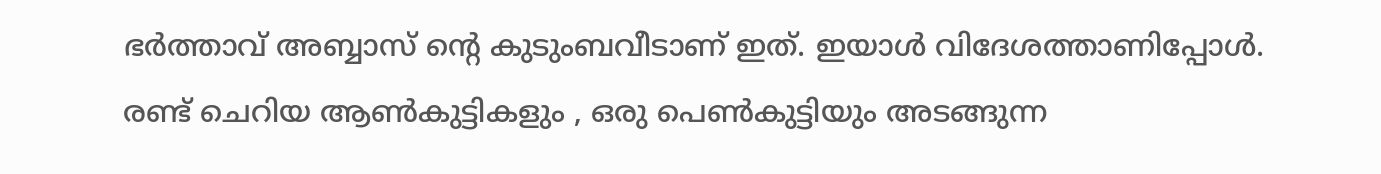ഭർത്താവ് അബ്ബാസ് ന്റെ കുടുംബവീടാണ് ഇത്. ഇയാൾ വിദേശത്താണിപ്പോൾ.
രണ്ട് ചെറിയ ആൺകുട്ടികളും , ഒരു പെൺകുട്ടിയും അടങ്ങുന്ന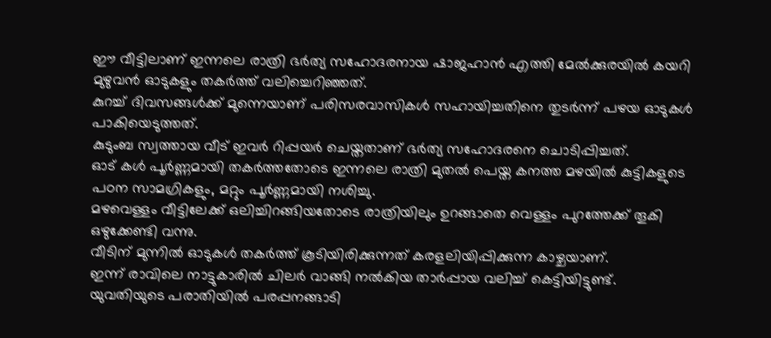ഈ വീട്ടിലാണ് ഇന്നലെ രാത്രി ഭർത്യ സഹോദരനായ ഷാജഹാൻ എത്തി മേൽക്കുരയിൽ കയറി മുഴുവൻ ഓടുകളും തകർത്ത് വലിച്ചെറിഞ്ഞത്.
കുറച്ച് ദിവസങ്ങൾക്ക് മുന്നെയാണ് പരിസരവാസികൾ സഹായിച്ചതിനെ തുടർന്ന് പഴയ ഓടുകൾ പാകിയെടുത്തത്.
കുടുംബ സ്വത്തായ വീട് ഇവർ റിപ്പയർ ചെയ്തതാണ് ഭർത്യ സഹോദരനെ ചൊടിപ്പിച്ചത്.
ഓട് കൾ പൂർണ്ണമായി തകർത്തതോടെ ഇന്നലെ രാത്രി മുതൽ പെയ്ത കനത്ത മഴയിൽ കുട്ടികളുടെ പഠന സാമഗ്രികളും, മറ്റും പൂർണ്ണമായി നശിച്ചു.
മഴവെള്ളം വീട്ടിലേക്ക് ഒലിച്ചിറങ്ങിയതോടെ രാത്രിയിലും ഉറങ്ങാതെ വെള്ളം പുറത്തേക്ക് തൂകി ഒഴുക്കേണ്ടി വന്നു.
വീടിന് മുന്നിൽ ഓടുകൾ തകർത്ത് കൂടിയിരിക്കുന്നത് കരളലിയിപ്പിക്കുന്ന കാഴ്ചയാണ്.
ഇന്ന് രാവിലെ നാട്ടുകാരിൽ ചിലർ വാങ്ങി നൽകിയ താർപ്പായ വലിച്ച് കെട്ടിയിട്ടുണ്ട്.
യുവതിയുടെ പരാതിയിൽ പരപ്പനങ്ങാടി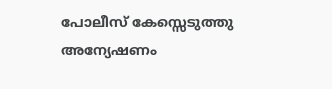പോലീസ് കേസ്സെടുത്തു അന്യേഷണം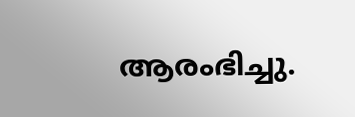ആരംഭിച്ചു.